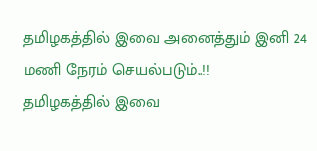தமிழகத்தில் இவை அனைத்தும் இனி 24 மணி நேரம் செயல்படும்..!!
தமிழகத்தில் இவை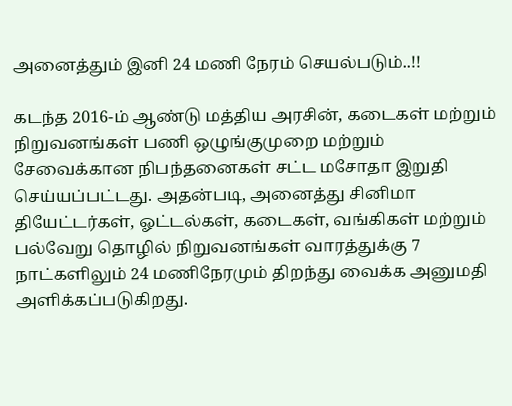அனைத்தும் இனி 24 மணி நேரம் செயல்படும்..!!

கடந்த 2016-ம் ஆண்டு மத்திய அரசின், கடைகள் மற்றும் நிறுவனங்கள் பணி ஒழுங்குமுறை மற்றும் சேவைக்கான நிபந்தனைகள் சட்ட மசோதா இறுதி செய்யப்பட்டது. அதன்படி, அனைத்து சினிமா தியேட்டர்கள், ஓட்டல்கள், கடைகள், வங்கிகள் மற்றும் பல்வேறு தொழில் நிறுவனங்கள் வாரத்துக்கு 7 நாட்களிலும் 24 மணிநேரமும் திறந்து வைக்க அனுமதி அளிக்கப்படுகிறது.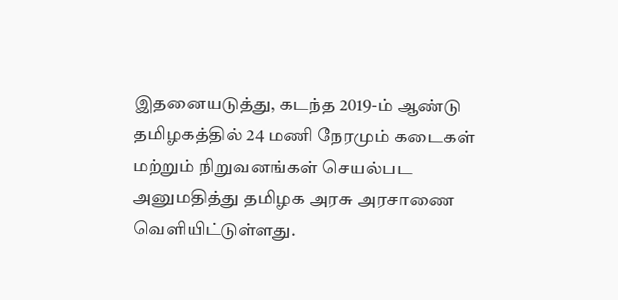இதனையடுத்து, கடந்த 2019-ம் ஆண்டு தமிழகத்தில் 24 மணி நேரமும் கடைகள் மற்றும் நிறுவனங்கள் செயல்பட அனுமதித்து தமிழக அரசு அரசாணை வெளியிட்டுள்ளது.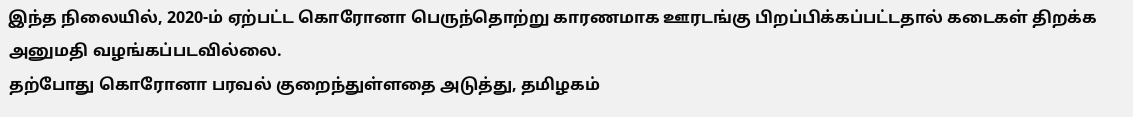இந்த நிலையில், 2020-ம் ஏற்பட்ட கொரோனா பெருந்தொற்று காரணமாக ஊரடங்கு பிறப்பிக்கப்பட்டதால் கடைகள் திறக்க அனுமதி வழங்கப்படவில்லை.
தற்போது கொரோனா பரவல் குறைந்துள்ளதை அடுத்து, தமிழகம்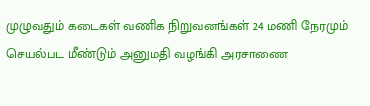முழுவதும் கடைகள் வணிக நிறுவனங்கள் 24 மணி நேரமும் செயல்பட மீண்டும் அனுமதி வழங்கி அரசாணை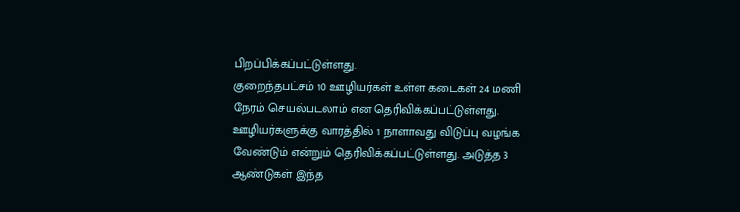பிறப்பிக்கப்பட்டுள்ளது.
குறைந்தபட்சம் 10 ஊழியர்கள் உள்ள கடைகள் 24 மணி நேரம் செயல்படலாம் என தெரிவிக்கப்பட்டுள்ளது. ஊழியர்களுக்கு வாரத்தில் 1 நாளாவது விடுப்பு வழங்க வேண்டும் என்றும் தெரிவிக்கப்பட்டுள்ளது. அடுத்த 3 ஆண்டுகள் இந்த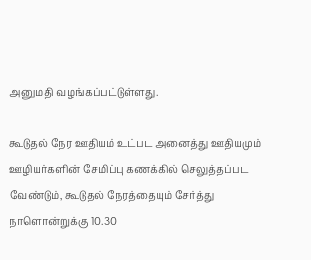அனுமதி வழங்கப்பட்டுள்ளது.

கூடுதல் நேர ஊதியம் உட்பட அனைத்து ஊதியமும் ஊழியர்களின் சேமிப்பு கணக்கில் செலுத்தப்பட வேண்டும், கூடுதல் நேரத்தையும் சேர்த்து நாளொன்றுக்கு 10.30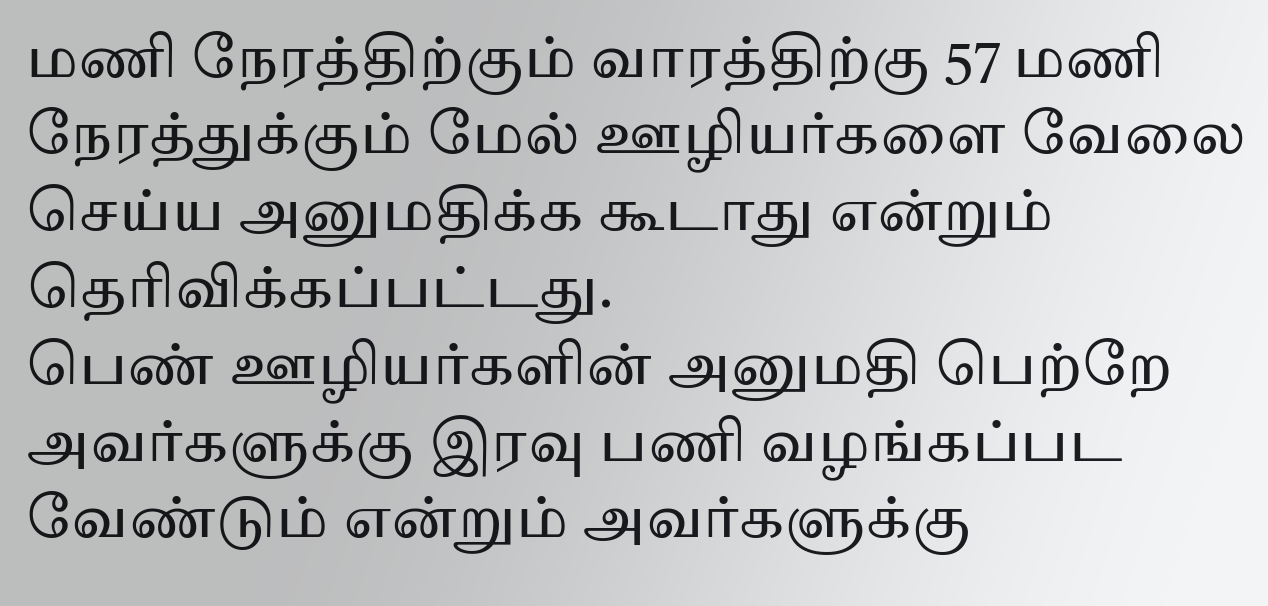மணி நேரத்திற்கும் வாரத்திற்கு 57 மணி நேரத்துக்கும் மேல் ஊழியர்களை வேலை செய்ய அனுமதிக்க கூடாது என்றும் தெரிவிக்கப்பட்டது.
பெண் ஊழியர்களின் அனுமதி பெற்றே அவர்களுக்கு இரவு பணி வழங்கப்பட வேண்டும் என்றும் அவர்களுக்கு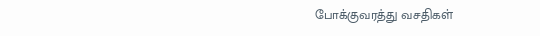போக்குவரத்து வசதிகள்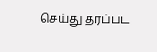செய்து தரப்பட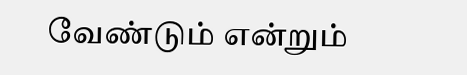வேண்டும் என்றும்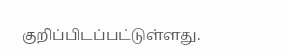குறிப்பிடப்பட்டுள்ளது.